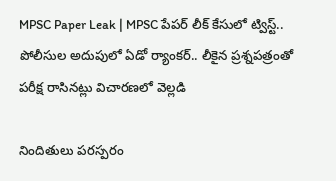MPSC Paper Leak | MPSC పేపర్ లీక్ కేసులో ట్విస్ట్.. పోలీసుల అదుపులో ఏడో ర్యాంకర్.. లీకైన ప్రశ్నపత్రంతో పరీక్ష రాసినట్లు విచారణలో వెల్లడి

నిందితులు పరస్పరం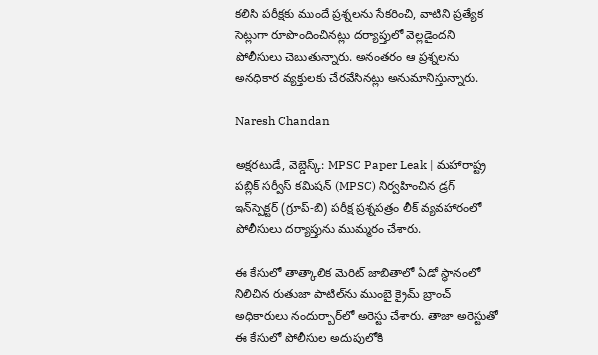కలిసి పరీక్షకు ముందే ప్రశ్నలను సేకరించి, వాటిని ప్రత్యేక సెట్లుగా రూపొందించినట్లు దర్యాప్తులో వెల్లడైందని పోలీసులు చెబుతున్నారు. అనంతరం ఆ ప్రశ్నలను అనధికార వ్యక్తులకు చేరవేసినట్లు అనుమానిస్తున్నారు.

Naresh Chandan

అక్షరటుడే, వెబ్డెస్క్: MPSC Paper Leak | మహారాష్ట్ర పబ్లిక్ సర్వీస్ కమిషన్ (MPSC) నిర్వహించిన డ్రగ్ ఇన్‌స్పెక్టర్ (గ్రూప్-బి) పరీక్ష ప్రశ్నపత్రం లీక్ వ్యవహారంలో పోలీసులు దర్యాప్తును ముమ్మరం చేశారు.

ఈ కేసులో తాత్కాలిక మెరిట్ జాబితాలో ఏడో స్థానంలో నిలిచిన రుతుజా పాటిల్‌ను ముంబై క్రైమ్ బ్రాంచ్ అధికారులు నందుర్బార్‌లో అరెస్టు చేశారు. తాజా అరెస్టుతో ఈ కేసులో పోలీసుల అదుపులోకి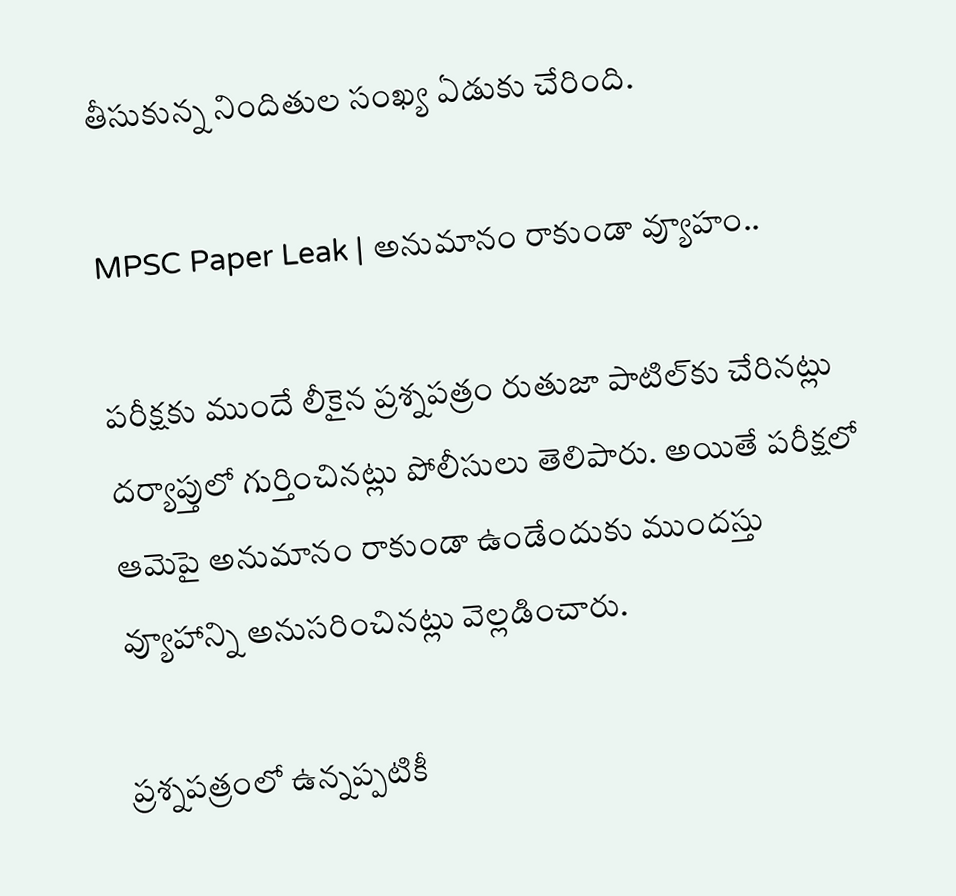తీసుకున్న నిందితుల సంఖ్య ఏడుకు చేరింది.

MPSC Paper Leak | అనుమానం రాకుండా వ్యూహం..

పరీక్షకు ముందే లీకైన ప్రశ్నపత్రం రుతుజా పాటిల్‌కు చేరినట్లు దర్యాప్తులో గుర్తించినట్లు పోలీసులు తెలిపారు. అయితే పరీక్షలో ఆమెపై అనుమానం రాకుండా ఉండేందుకు ముందస్తు వ్యూహాన్ని అనుసరించినట్లు వెల్లడించారు.

ప్రశ్నపత్రంలో ఉన్నప్పటికీ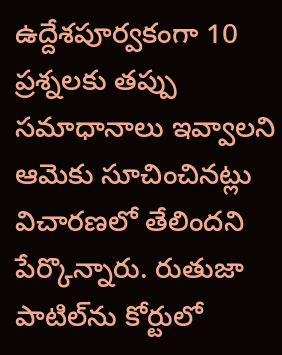ఉద్దేశపూర్వకంగా 10 ప్రశ్నలకు తప్పు సమాధానాలు ఇవ్వాలని ఆమెకు సూచించినట్లు విచారణలో తేలిందని పేర్కొన్నారు. రుతుజా పాటిల్‌ను కోర్టులో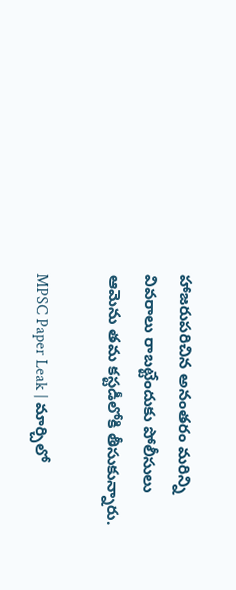హాజరుపరిచిన అనంతరం మరిన్ని వివరాలు రాబట్టేందుకు పోలీసులు ఆమెను తమ కస్టడీలోకి తీసుకున్నారు.

MPSC Paper Leak | మార్చిలో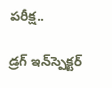పరీక్ష..

డ్రగ్ ఇన్‌స్పెక్టర్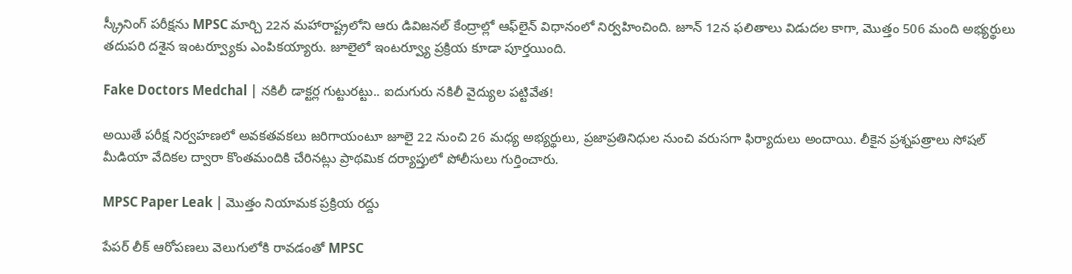స్క్రీనింగ్ పరీక్షను MPSC మార్చి 22న మహారాష్ట్రలోని ఆరు డివిజనల్ కేంద్రాల్లో ఆఫ్‌లైన్ విధానంలో నిర్వహించింది. జూన్ 12న ఫలితాలు విడుదల కాగా, మొత్తం 506 మంది అభ్యర్థులు తదుపరి దశైన ఇంటర్వ్యూకు ఎంపికయ్యారు. జూలైలో ఇంటర్వ్యూ ప్రక్రియ కూడా పూర్తయింది.

Fake Doctors Medchal | నకిలీ డాక్టర్ల గుట్టురట్టు.. ఐదుగురు నకిలీ వైద్యుల పట్టివేత!

అయితే పరీక్ష నిర్వహణలో అవకతవకలు జరిగాయంటూ జూలై 22 నుంచి 26 మధ్య అభ్యర్థులు, ప్రజాప్రతినిధుల నుంచి వరుసగా ఫిర్యాదులు అందాయి. లీకైన ప్రశ్నపత్రాలు సోషల్ మీడియా వేదికల ద్వారా కొంతమందికి చేరినట్లు ప్రాథమిక దర్యాప్తులో పోలీసులు గుర్తించారు.

MPSC Paper Leak | మొత్తం నియామక ప్రక్రియ రద్దు

పేపర్ లీక్ ఆరోపణలు వెలుగులోకి రావడంతో MPSC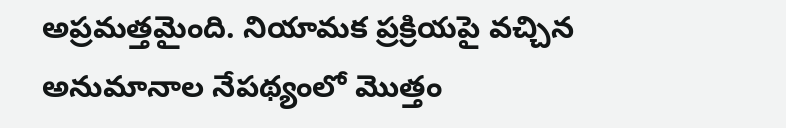అప్రమత్తమైంది. నియామక ప్రక్రియపై వచ్చిన అనుమానాల నేపథ్యంలో మొత్తం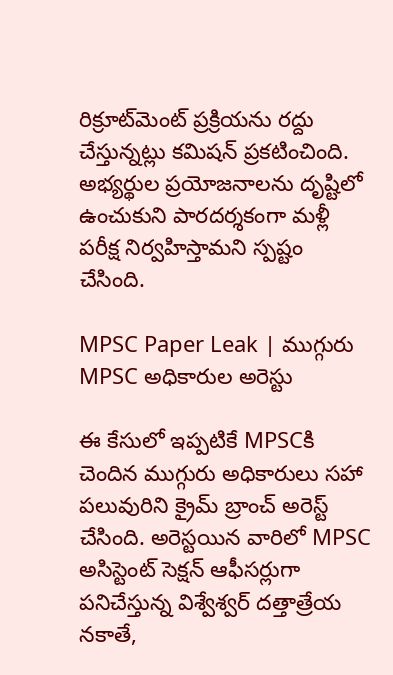రిక్రూట్‌మెంట్ ప్రక్రియను రద్దు చేస్తున్నట్లు కమిషన్ ప్రకటించింది. అభ్యర్థుల ప్రయోజనాలను దృష్టిలో ఉంచుకుని పారదర్శకంగా మళ్లీ పరీక్ష నిర్వహిస్తామని స్పష్టం చేసింది.

MPSC Paper Leak | ముగ్గురు MPSC అధికారుల అరెస్టు

ఈ కేసులో ఇప్పటికే MPSCకి చెందిన ముగ్గురు అధికారులు సహా పలువురిని క్రైమ్ బ్రాంచ్ అరెస్ట్ చేసింది. అరెస్టయిన వారిలో MPSC అసిస్టెంట్ సెక్షన్ ఆఫీసర్లుగా పనిచేస్తున్న విశ్వేశ్వర్ దత్తాత్రేయ నకాతే,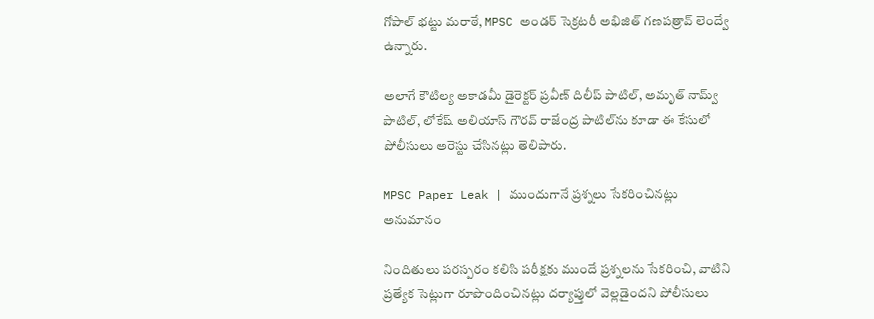గోపాల్ భట్టు మరాఠే, MPSC అండర్ సెక్రటరీ అభిజిత్ గణపత్రావ్ లెంద్వే ఉన్నారు.

అలాగే కౌటిల్య అకాడమీ డైరెక్టర్ ప్రవీణ్ దిలీప్ పాటిల్, అమృత్ నామ్వ్ పాటిల్, లోకేష్ అలియాస్ గౌరవ్ రాజేంద్ర పాటిల్‌ను కూడా ఈ కేసులో పోలీసులు అరెస్టు చేసినట్లు తెలిపారు.

MPSC Paper Leak | ముందుగానే ప్రశ్నలు సేకరించినట్లు అనుమానం

నిందితులు పరస్పరం కలిసి పరీక్షకు ముందే ప్రశ్నలను సేకరించి, వాటిని ప్రత్యేక సెట్లుగా రూపొందించినట్లు దర్యాప్తులో వెల్లడైందని పోలీసులు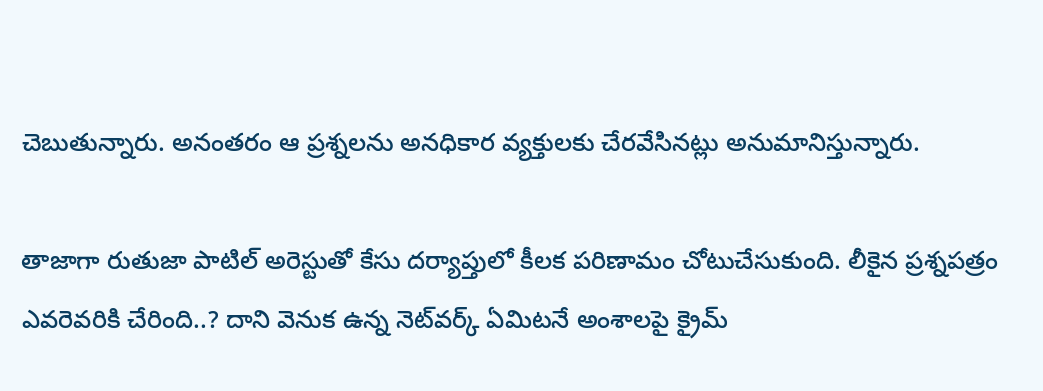చెబుతున్నారు. అనంతరం ఆ ప్రశ్నలను అనధికార వ్యక్తులకు చేరవేసినట్లు అనుమానిస్తున్నారు.

తాజాగా రుతుజా పాటిల్ అరెస్టుతో కేసు దర్యాప్తులో కీలక పరిణామం చోటుచేసుకుంది. లీకైన ప్రశ్నపత్రం ఎవరెవరికి చేరింది..? దాని వెనుక ఉన్న నెట్‌వర్క్‌ ఏమిటనే అంశాలపై క్రైమ్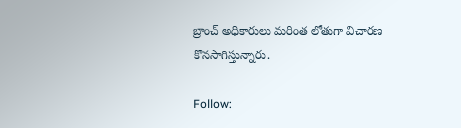బ్రాంచ్ అధికారులు మరింత లోతుగా విచారణ కొనసాగిస్తున్నారు.

Follow: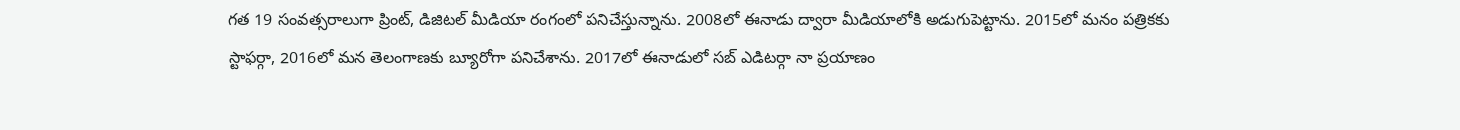గత 19 సంవత్సరాలుగా ప్రింట్, డిజిటల్ మీడియా రంగంలో పనిచేస్తున్నాను. 2008లో ఈనాడు ద్వారా మీడియాలోకి అడుగుపెట్టాను. 2015లో మనం పత్రికకు స్టాఫర్గా, 2016లో మన తెలంగాణకు బ్యూరోగా పనిచేశాను. 2017లో ఈనాడులో సబ్ ఎడిటర్గా నా ప్రయాణం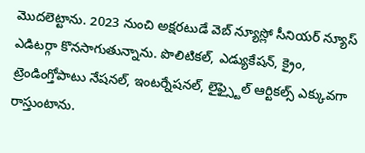మొదలెట్టాను. 2023 నుంచి అక్షరటుడే వెబ్ న్యూస్లో సీనియర్ న్యూస్ ఎడిటర్గా కొనసాగుతున్నాను. పొలిటికల్, ఎడ్యుకేషన్, క్రైం, ట్రెండింగ్తోపాటు నేషనల్, ఇంటర్నేషనల్, లైఫ్స్టైల్ ఆర్టికల్స్ ఎక్కువగా రాస్తుంటాను.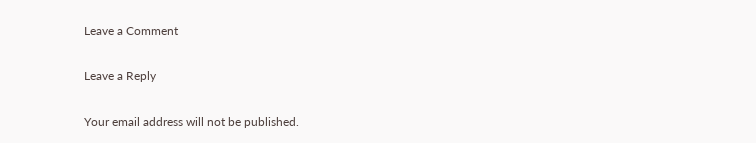Leave a Comment

Leave a Reply

Your email address will not be published.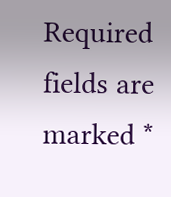Required fields are marked *